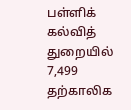பள்ளிக் கல்வித் துறையில் 7,499 தற்காலிக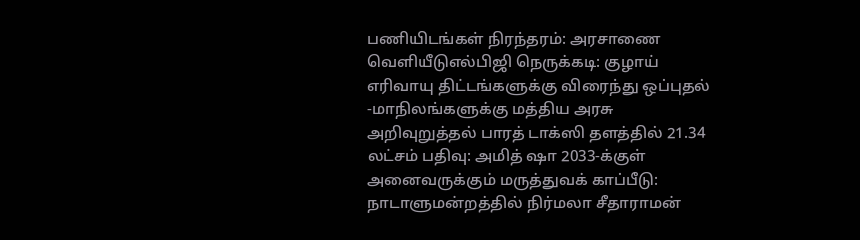பணியிடங்கள் நிரந்தரம்: அரசாணை வெளியீடுஎல்பிஜி நெருக்கடி: குழாய் எரிவாயு திட்டங்களுக்கு விரைந்து ஒப்புதல் -மாநிலங்களுக்கு மத்திய அரசு அறிவுறுத்தல் பாரத் டாக்ஸி தளத்தில் 21.34 லட்சம் பதிவு: அமித் ஷா 2033-க்குள் அனைவருக்கும் மருத்துவக் காப்பீடு: நாடாளுமன்றத்தில் நிர்மலா சீதாராமன்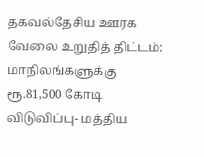தகவல்தேசிய ஊரக வேலை உறுதித் திட்டம்: மாநிலங்களுக்கு ரூ.81,500 கோடி விடுவிப்பு- மத்திய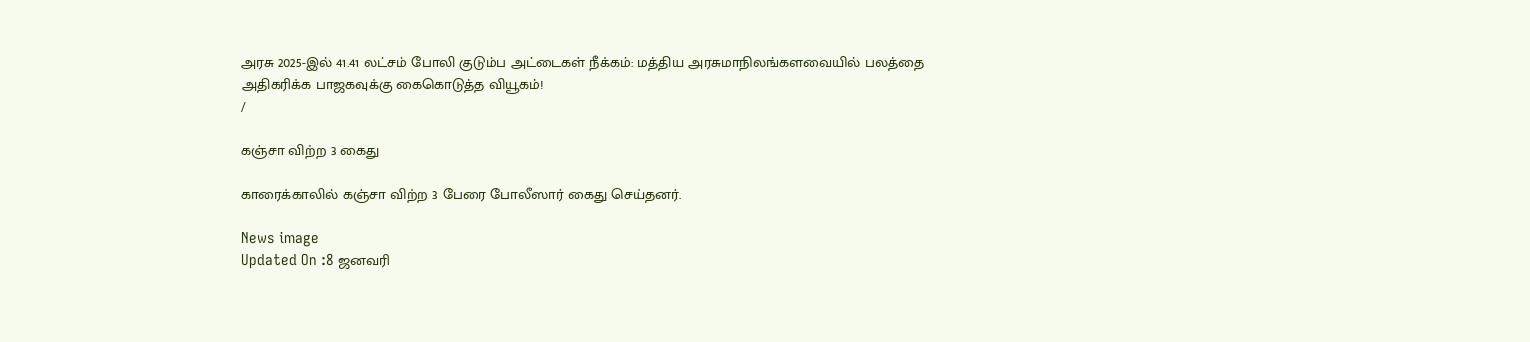அரசு 2025-இல் 41.41 லட்சம் போலி குடும்ப அட்டைகள் நீக்கம்: மத்திய அரசுமாநிலங்களவையில் பலத்தை அதிகரிக்க பாஜகவுக்கு கைகொடுத்த வியூகம்!
/

கஞ்சா விற்ற 3 கைது

காரைக்காலில் கஞ்சா விற்ற 3 பேரை போலீஸார் கைது செய்தனர்.

News image
Updated On :8 ஜனவரி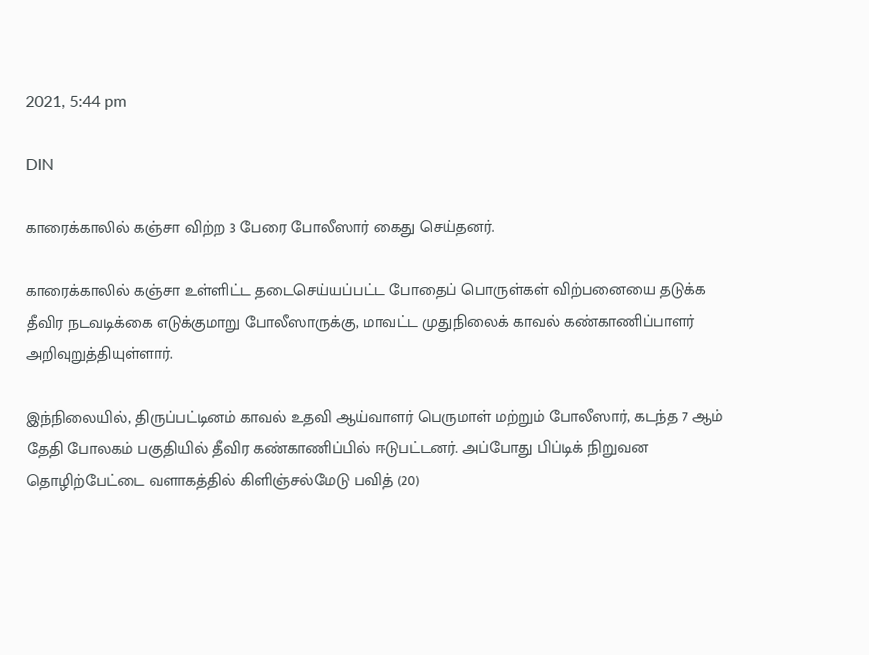2021, 5:44 pm

DIN

காரைக்காலில் கஞ்சா விற்ற 3 பேரை போலீஸார் கைது செய்தனர்.

காரைக்காலில் கஞ்சா உள்ளிட்ட தடைசெய்யப்பட்ட போதைப் பொருள்கள் விற்பனையை தடுக்க தீவிர நடவடிக்கை எடுக்குமாறு போலீஸாருக்கு, மாவட்ட முதுநிலைக் காவல் கண்காணிப்பாளர் அறிவுறுத்தியுள்ளார்.

இந்நிலையில், திருப்பட்டினம் காவல் உதவி ஆய்வாளர் பெருமாள் மற்றும் போலீஸார், கடந்த 7 ஆம் தேதி போலகம் பகுதியில் தீவிர கண்காணிப்பில் ஈடுபட்டனர். அப்போது பிப்டிக் நிறுவன தொழிற்பேட்டை வளாகத்தில் கிளிஞ்சல்மேடு பவித் (20)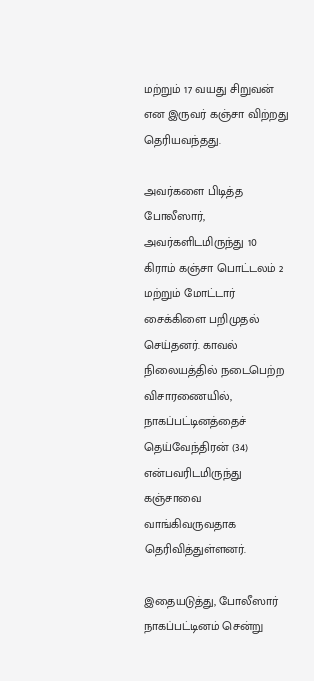மற்றும் 17 வயது சிறுவன் என இருவர் கஞ்சா விற்றது தெரியவந்தது.

அவர்களை பிடித்த போலீஸார், அவர்களிடமிருந்து 10 கிராம் கஞ்சா பொட்டலம் 2 மற்றும் மோட்டார் சைக்கிளை பறிமுதல் செய்தனர். காவல் நிலையத்தில் நடைபெற்ற விசாரணையில், நாகப்பட்டினத்தைச் தெய்வேந்திரன் (34) என்பவரிடமிருந்து கஞ்சாவை வாங்கிவருவதாக தெரிவித்துள்ளனர்.

இதையடுத்து, போலீஸார் நாகப்பட்டினம் சென்று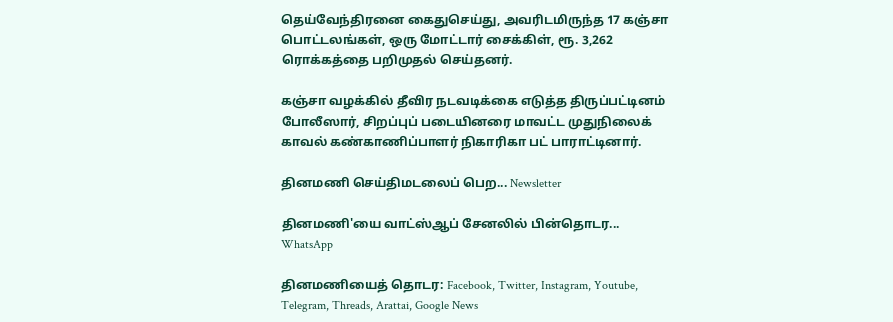தெய்வேந்திரனை கைதுசெய்து, அவரிடமிருந்த 17 கஞ்சா பொட்டலங்கள், ஒரு மோட்டார் சைக்கிள், ரூ. 3,262 ரொக்கத்தை பறிமுதல் செய்தனர்.

கஞ்சா வழக்கில் தீவிர நடவடிக்கை எடுத்த திருப்பட்டினம் போலீஸார், சிறப்புப் படையினரை மாவட்ட முதுநிலைக் காவல் கண்காணிப்பாளர் நிகாரிகா பட் பாராட்டினார்.

தினமணி செய்திமடலைப் பெற... Newsletter

தினமணி'யை வாட்ஸ்ஆப் சேனலில் பின்தொடர... WhatsApp

தினமணியைத் தொடர: Facebook, Twitter, Instagram, Youtube, Telegram, Threads, Arattai, Google News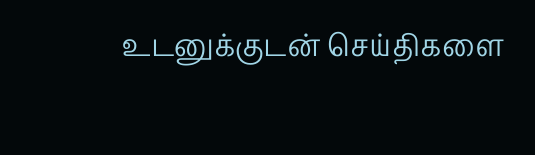உடனுக்குடன் செய்திகளை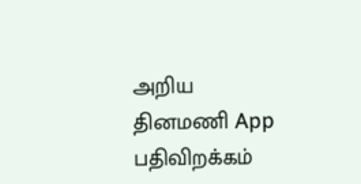அறிய தினமணி App பதிவிறக்கம்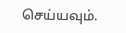செய்யவும்.